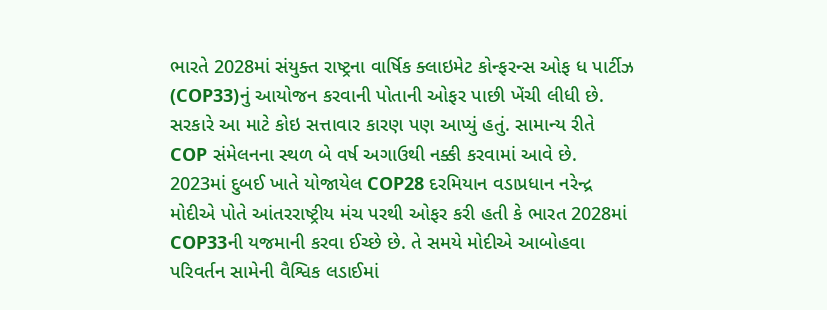ભારતે 2028માં સંયુક્ત રાષ્ટ્રના વાર્ષિક ક્લાઇમેટ કોન્ફરન્સ ઓફ ધ પાર્ટીઝ (COP33)નું આયોજન કરવાની પોતાની ઓફર પાછી ખેંચી લીધી છે. સરકારે આ માટે કોઇ સત્તાવાર કારણ પણ આપ્યું હતું. સામાન્ય રીતે COP સંમેલનના સ્થળ બે વર્ષ અગાઉથી નક્કી કરવામાં આવે છે.
2023માં દુબઈ ખાતે યોજાયેલ COP28 દરમિયાન વડાપ્રધાન નરેન્દ્ર મોદીએ પોતે આંતરરાષ્ટ્રીય મંચ પરથી ઓફર કરી હતી કે ભારત 2028માં COP33ની યજમાની કરવા ઈચ્છે છે. તે સમયે મોદીએ આબોહવા પરિવર્તન સામેની વૈશ્વિક લડાઈમાં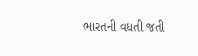ભારતની વધતી જતી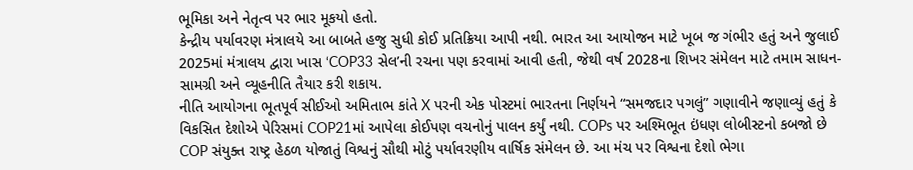ભૂમિકા અને નેતૃત્વ પર ભાર મૂકયો હતો.
કેન્દ્રીય પર્યાવરણ મંત્રાલયે આ બાબતે હજુ સુધી કોઈ પ્રતિક્રિયા આપી નથી. ભારત આ આયોજન માટે ખૂબ જ ગંભીર હતું અને જુલાઈ 2025માં મંત્રાલય દ્વારા ખાસ ‘COP33 સેલ’ની રચના પણ કરવામાં આવી હતી, જેથી વર્ષ 2028ના શિખર સંમેલન માટે તમામ સાધન-સામગ્રી અને વ્યૂહનીતિ તૈયાર કરી શકાય.
નીતિ આયોગના ભૂતપૂર્વ સીઈઓ અમિતાભ કાંતે X પરની એક પોસ્ટમાં ભારતના નિર્ણયને “સમજદાર પગલું” ગણાવીને જણાવ્યું હતું કે વિકસિત દેશોએ પેરિસમાં COP21માં આપેલા કોઈપણ વચનોનું પાલન કર્યું નથી. COPs પર અશ્મિભૂત ઇંધણ લોબીસ્ટનો કબજો છે
COP સંયુક્ત રાષ્ટ્ર હેઠળ યોજાતું વિશ્વનું સૌથી મોટું પર્યાવરણીય વાર્ષિક સંમેલન છે. આ મંચ પર વિશ્વના દેશો ભેગા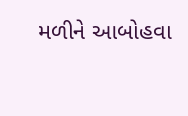મળીને આબોહવા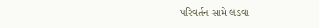પરિવર્તન સામે લડવા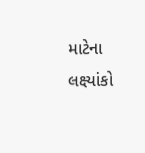માટેના લક્ષ્યાંકો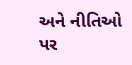અને નીતિઓ પર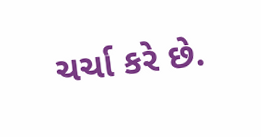ચર્ચા કરે છે.